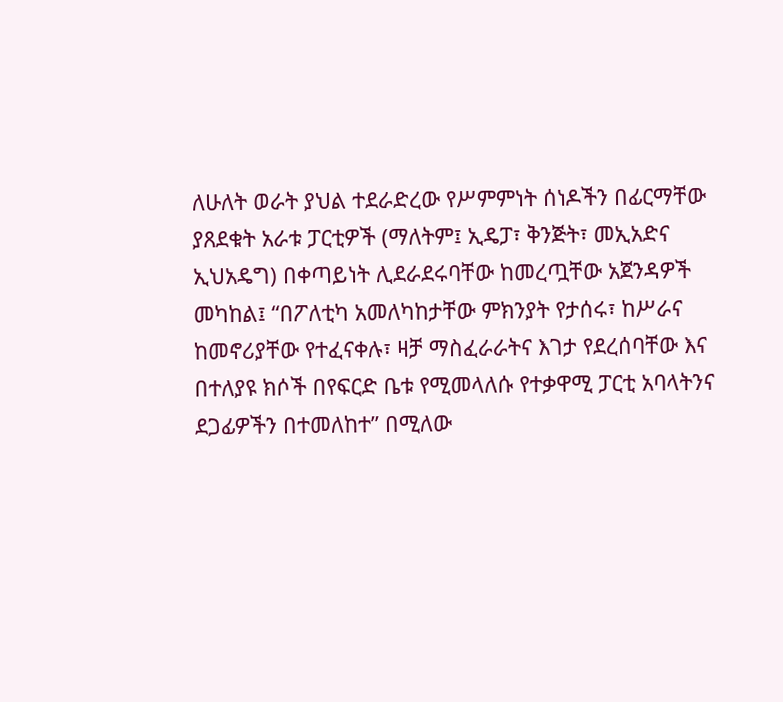ለሁለት ወራት ያህል ተደራድረው የሥምምነት ሰነዶችን በፊርማቸው ያጸደቁት አራቱ ፓርቲዎች (ማለትም፤ ኢዴፓ፣ ቅንጅት፣ መኢአድና ኢህአዴግ) በቀጣይነት ሊደራደሩባቸው ከመረጧቸው አጀንዳዎች መካከል፤ “በፖለቲካ አመለካከታቸው ምክንያት የታሰሩ፣ ከሥራና ከመኖሪያቸው የተፈናቀሉ፣ ዛቻ ማስፈራራትና እገታ የደረሰባቸው እና በተለያዩ ክሶች በየፍርድ ቤቱ የሚመላለሱ የተቃዋሚ ፓርቲ አባላትንና ደጋፊዎችን በተመለከተ” በሚለው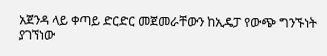አጀንዳ ላይ ቀጣይ ድርድር መጀመራቸውን ከኢዴፓ የውጭ ግንኙነት ያገኘነው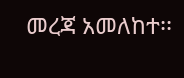መረጃ አመለከተ፡፡